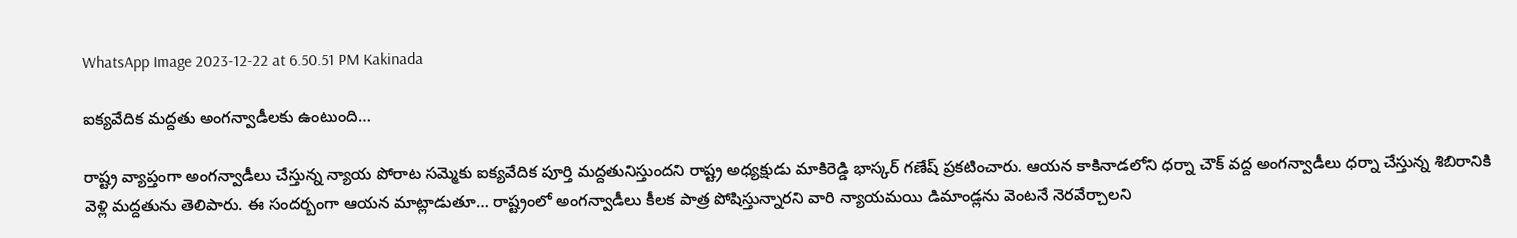WhatsApp Image 2023-12-22 at 6.50.51 PM Kakinada

ఐక్యవేదిక మద్దతు అంగన్వాడీలకు ఉంటుంది…

రాష్ట్ర వ్యాప్తంగా అంగన్వాడీలు చేస్తున్న న్యాయ పోరాట సమ్మెకు ఐక్యవేదిక పూర్తి మద్దతునిస్తుందని రాష్ట్ర అధ్యక్షుడు మాకిరెడ్డి భాస్కర్ గణేష్ ప్రకటించారు. ఆయన కాకినాడలోని ధర్నా చౌక్ వద్ద అంగన్వాడీలు ధర్నా చేస్తున్న శిబిరానికి వెళ్లి మద్దతును తెలిపారు. ఈ సందర్బంగా ఆయన మాట్లాడుతూ… రాష్ట్రంలో అంగన్వాడీలు కీలక పాత్ర పోషిస్తున్నారని వారి న్యాయమయి డిమాండ్లను వెంటనే నెరవేర్చాలని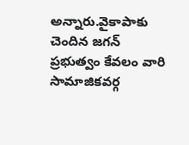అన్నారు.వైకాపాకు చెందిన జగన్ ప్రభుత్వం కేవలం వారి సామాజికవర్గ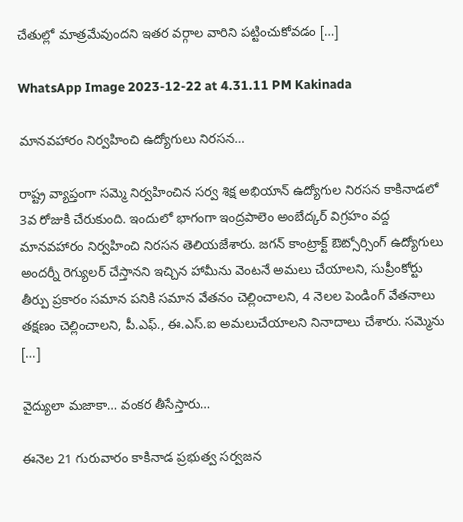చేతుల్లో మాత్రమేవుందని ఇతర వర్గాల వారిని పట్టించుకోవడం […]

WhatsApp Image 2023-12-22 at 4.31.11 PM Kakinada

మానవహారం నిర్వహించి ఉద్యోగులు నిరసన…

రాష్ట్ర వ్యాప్తంగా సమ్మె నిర్వహించిన సర్వ శిక్ష అభియాన్ ఉద్యోగుల నిరసన కాకినాడలో 3వ రోజుకి చేరుకుంది. ఇందులో భాగంగా ఇంద్రపాలెం అంబేద్కర్ విగ్రహం వద్ద మానవహారం నిర్వహించి నిరసన తెలియజేశారు. జగన్ కాంట్రాక్ట్ ఔట్సోర్సింగ్ ఉద్యోగులు అందర్నీ రెగ్యులర్ చేస్తానని ఇచ్చిన హామీను వెంటనే అమలు చేయాలని, సుప్రీంకోర్టు తీర్పు ప్రకారం సమాన పనికి సమాన వేతనం చెల్లించాలని, 4 నెలల పెండింగ్ వేతనాలు తక్షణం చెల్లించాలని, పీ.ఎఫ్., ఈ.ఎస్.ఐ అమలుచేయాలని నినాదాలు చేశారు. సమ్మెను […]

వైద్యులా మజాకా… వంకర తీసేస్తారు…

ఈనెల 21 గురువారం కాకినాడ ప్రభుత్వ సర్వజన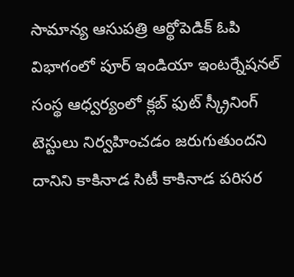సామాన్య ఆసుపత్రి ఆర్థోపెడిక్ ఓపి విభాగంలో పూర్ ఇండియా ఇంటర్నేషనల్ సంస్థ ఆధ్వర్యంలో క్లబ్ ఫుట్ స్క్రీనింగ్ టెస్టులు నిర్వహించడం జరుగుతుందని దానిని కాకినాడ సిటీ కాకినాడ పరిసర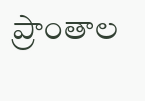ప్రాంతాల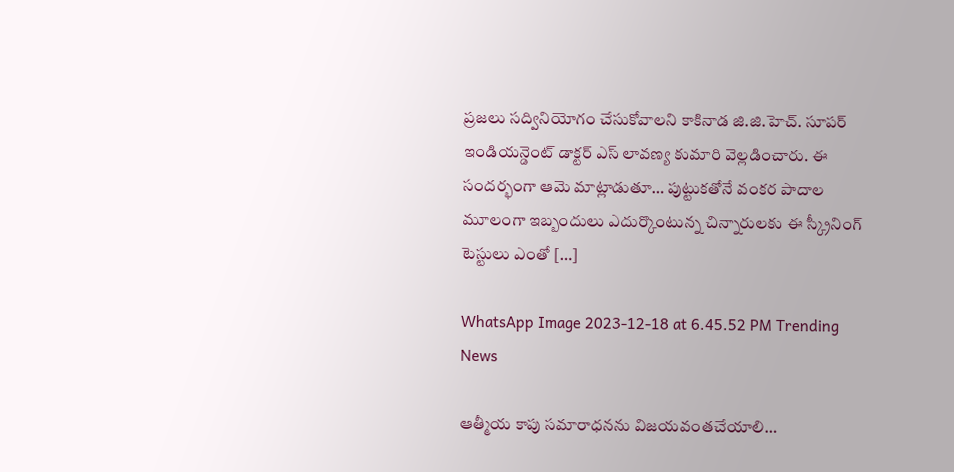ప్రజలు సద్వినియోగం చేసుకోవాలని కాకినాడ జి.జి.హెచ్. సూపర్ ఇండియన్డెంట్ డాక్టర్ ఎస్ లావణ్య కుమారి వెల్లడించారు. ఈ సందర్భంగా ఆమె మాట్లాడుతూ… పుట్టుకతోనే వంకర పాదాల మూలంగా ఇబ్బందులు ఎదుర్కొంటున్న చిన్నారులకు ఈ స్క్రీనింగ్ టెస్టులు ఎంతో […]

WhatsApp Image 2023-12-18 at 6.45.52 PM Trending News

ఆత్మీయ కాపు సమారాధనను విజయవంతచేయాలి…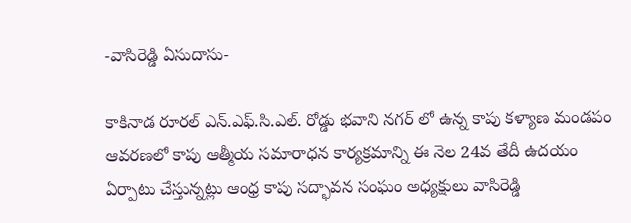-వాసిరెడ్డి ఏసుదాసు-

కాకినాడ రూరల్ ఎన్.ఎఫ్.సి.ఎల్. రోడ్డు భవాని నగర్ లో ఉన్న కాపు కళ్యాణ మండపం ఆవరణలో కాపు ఆత్మీయ సమారాధన కార్యక్రమాన్ని ఈ నెల 24వ తేదీ ఉదయం ఏర్పాటు చేస్తున్నట్లు ఆంధ్ర కాపు సద్భావన సంఘం అధ్యక్షులు వాసిరెడ్డి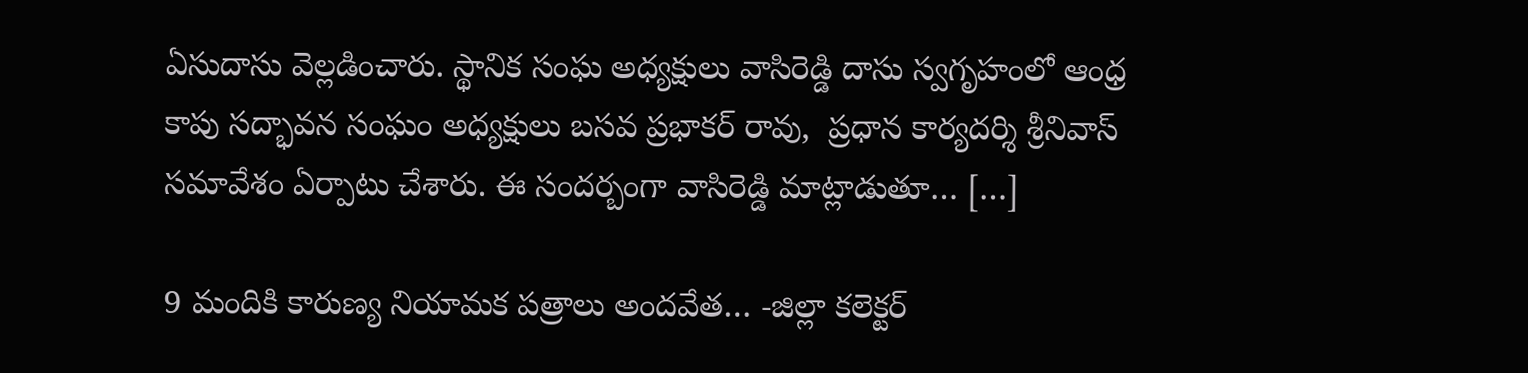ఏసుదాసు వెల్లడించారు. స్థానిక సంఘ అధ్యక్షులు వాసిరెడ్డి దాసు స్వగృహంలో ఆంధ్ర కాపు సద్భావన సంఘం అధ్యక్షులు బసవ ప్రభాకర్ రావు,  ప్రధాన కార్యదర్శి శ్రీనివాస్ సమావేశం ఏర్పాటు చేశారు. ఈ సందర్బంగా వాసిరెడ్డి మాట్లాడుతూ… […]

9 మందికి కారుణ్య నియామక పత్రాలు అందవేత… -జిల్లా కలెక్టర్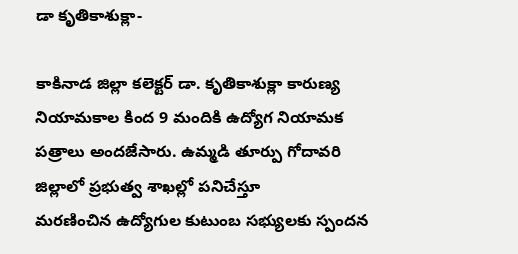డా కృతికాశుక్లా-

కాకినాడ జిల్లా కలెక్టర్ డా. కృతికాశుక్లా కారుణ్య నియామకాల కింద 9 మందికి ఉద్యోగ నియామక పత్రాలు అందజేసారు. ఉమ్మడి తూర్పు గోదావరి జిల్లాలో ప్రభుత్వ శాఖల్లో పనిచేస్తూ మరణించిన ‌ఉద్యోగుల కుటుంబ సభ్యులకు స్పందన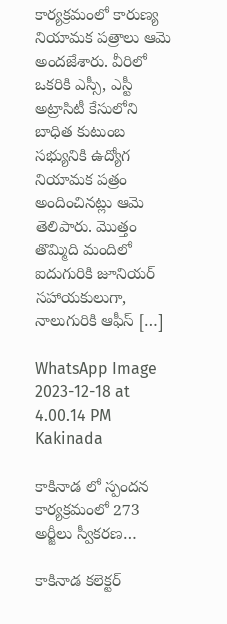కార్యక్రమంలో కారుణ్య నియామక పత్రాలు ఆమె అందజేశారు. వీరిలో ఒకరికి ఎస్సీ, ఎస్టీ అట్రాసిటీ కేసులోని బాధిత కుటుంబ సభ్యునికి ఉద్యోగ నియామక పత్రం అందించినట్లు ఆమె తెలిపారు. మొత్తం తొమ్మిది మందిలో ఐదుగురికి జూనియర్ సహాయకులుగా, నాలుగురికి ఆఫీస్ […]

WhatsApp Image 2023-12-18 at 4.00.14 PM Kakinada

కాకినాడ లో స్పందన కార్యక్రమంలో 273 అర్జీలు స్వీకరణ…

కాకినాడ కలెక్టర్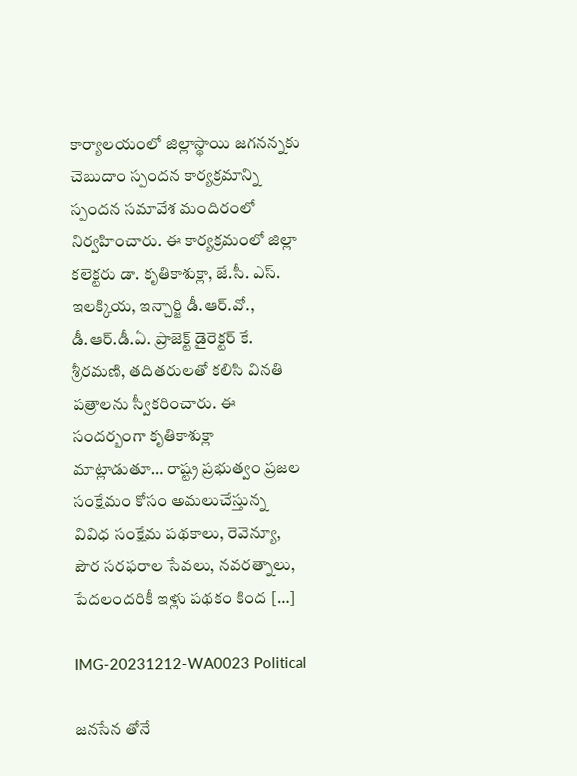కార్యాలయంలో జిల్లాస్థాయి జగనన్నకు చెబుదాం స్పందన కార్యక్రమాన్ని స్పందన సమావేశ మందిరంలో నిర్వహించారు. ఈ కార్యక్రమంలో జిల్లా కలెక్టరు డా. కృతికాశుక్లా, జే.సీ. ఎస్. ఇలక్కియ, ఇన్చార్జి డీ.ఆర్‌.వో., డీ.ఆర్.డీ.ఏ. ప్రాజెక్ట్ డైరెక్టర్ కే. శ్రీరమణి, తదితరులతో కలిసి వినతి పత్రాలను స్వీకరించారు. ఈ సందర్బంగా కృతికాశుక్లా మాట్లాడుతూ… రాష్ట్ర ప్రభుత్వం ప్ర‌జ‌ల సంక్షేమం కోసం అమ‌లుచేస్తున్న వివిధ సంక్షేమ ప‌థ‌కాలు, రెవెన్యూ, పౌర సర‌ఫ‌రాల సేవ‌లు, నవరత్నాలు, పేదలందరికీ ఇళ్లు పథకం కింద […]

IMG-20231212-WA0023 Political

జనసేన తోనే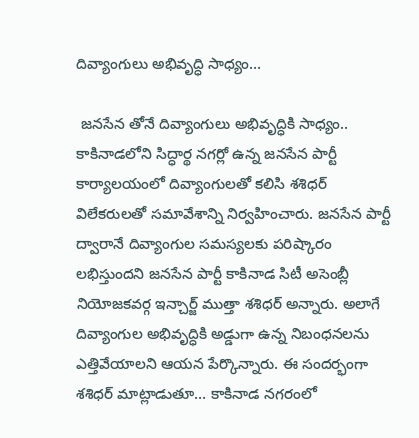దివ్యాంగులు అభివృద్ధి సాధ్యం…

 జనసేన తోనే దివ్యాంగులు అభివృద్ధికి సాధ్యం.. కాకినాడలోని సిద్ధార్థ నగర్లో ఉన్న జనసేన పార్టీ కార్యాలయంలో దివ్యాంగులతో కలిసి శశిధర్ విలేకరులతో సమావేశాన్ని నిర్వహించారు. జనసేన పార్టీ ద్వారానే దివ్యాంగుల సమస్యలకు పరిష్కారం లభిస్తుందని జనసేన పార్టీ కాకినాడ సిటీ అసెంబ్లీ నియోజకవర్గ ఇన్చార్జ్ ముత్తా శశిధర్ అన్నారు. అలాగే దివ్యాంగుల అభివృద్ధికి అడ్డుగా ఉన్న నిబంధనలను ఎత్తివేయాలని ఆయన పేర్కొన్నారు. ఈ సందర్భంగా శశిధర్ మాట్లాడుతూ… కాకినాడ నగరంలో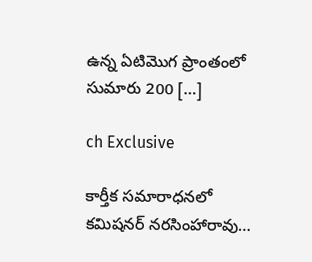ఉన్న ఏటిమొగ ప్రాంతంలో సుమారు 200 […]

ch Exclusive

కార్తీక సమారాధనలో కమిషనర్ నరసింహారావు…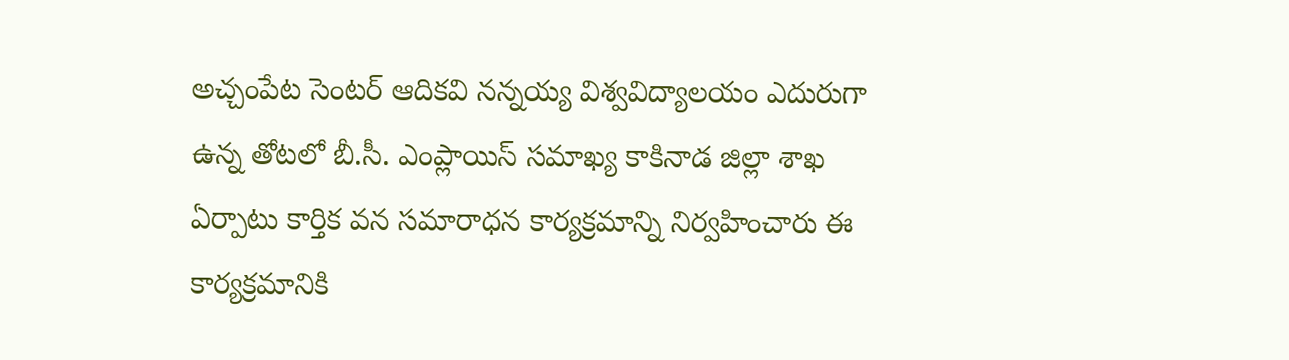అచ్చంపేట సెంటర్ ఆదికవి నన్నయ్య విశ్వవిద్యాలయం ఎదురుగా ఉన్న తోటలో బీ.సీ. ఎంప్లాయిస్ సమాఖ్య కాకినాడ జిల్లా శాఖ ఏర్పాటు కార్తిక వన సమారాధన కార్యక్రమాన్ని నిర్వహించారు ఈ కార్యక్రమానికి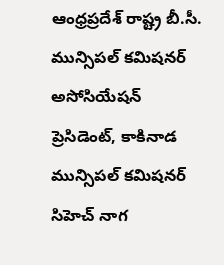ఆంధ్రప్రదేశ్ రాష్ట్ర బీ.సీ. మున్సిపల్ కమిషనర్ అసోసియేషన్ ప్రెసిడెంట్, కాకినాడ మున్సిపల్ కమిషనర్ సిహెచ్ నాగ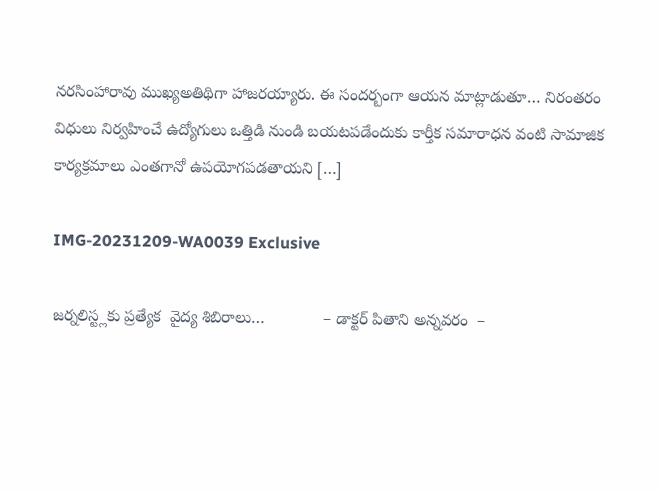నరసింహారావు ముఖ్యఅతిథిగా హాజరయ్యారు. ఈ సందర్బంగా ఆయన మాట్లాడుతూ… నిరంతరం విధులు నిర్వహించే ఉద్యోగులు ఒత్తిడి నుండి బయటపడేందుకు కార్తీక సమారాధన వంటి సామాజిక కార్యక్రమాలు ఎంతగానో ఉపయోగపడతాయని […]

IMG-20231209-WA0039 Exclusive

జర్నలిస్ట్లకు ప్రత్యేక  వైద్య శిబిరాలు…             – డాక్టర్ పితాని అన్నవరం  –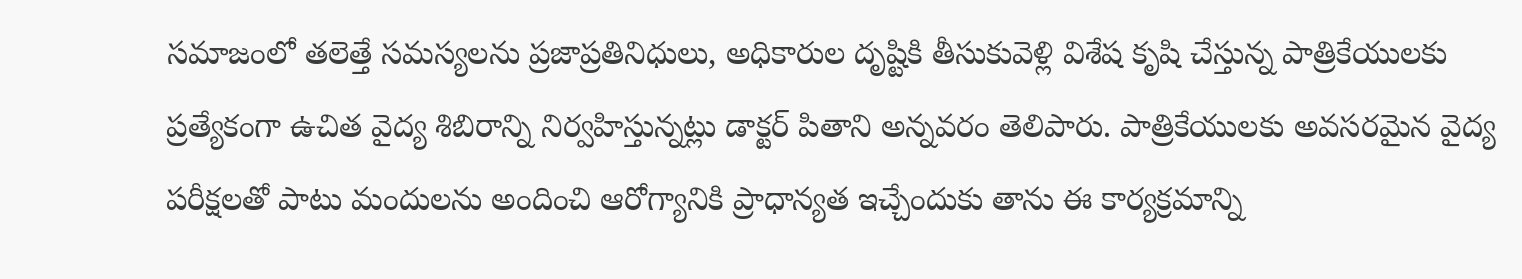సమాజంలో తలెత్తే సమస్యలను ప్రజాప్రతినిధులు, అధికారుల దృష్టికి తీసుకువెళ్లి విశేష కృషి చేస్తున్న పాత్రికేయులకు ప్రత్యేకంగా ఉచిత వైద్య శిబిరాన్ని నిర్వహిస్తున్నట్లు డాక్టర్ పితాని అన్నవరం తెలిపారు. పాత్రికేయులకు అవసరమైన వైద్య పరీక్షలతో పాటు మందులను అందించి ఆరోగ్యానికి ప్రాధాన్యత ఇచ్చేందుకు తాను ఈ కార్యక్రమాన్ని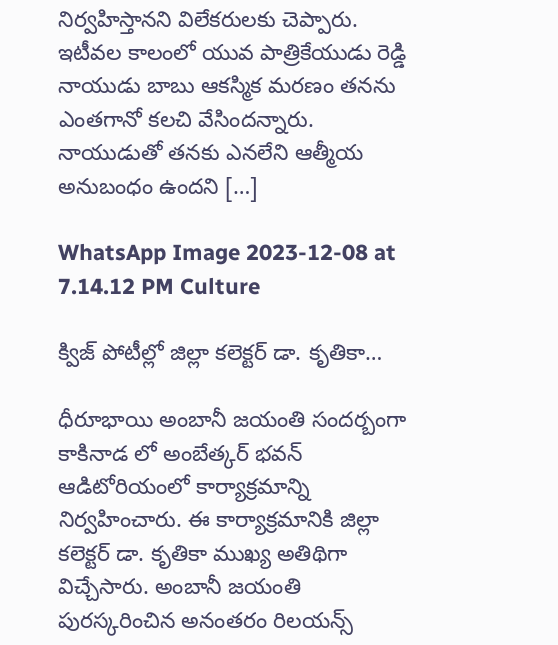నిర్వహిస్తానని విలేకరులకు చెప్పారు. ఇటీవల కాలంలో యువ పాత్రికేయుడు రెడ్డి నాయుడు బాబు ఆకస్మిక మరణం తనను ఎంతగానో కలచి వేసిందన్నారు. నాయుడుతో తనకు ఎనలేని ఆత్మీయ అనుబంధం ఉందని […]

WhatsApp Image 2023-12-08 at 7.14.12 PM Culture

క్విజ్ పోటీల్లో జిల్లా కలెక్టర్ డా. కృతికా…

ధీరూభాయి అంబానీ జయంతి సందర్బంగా కాకినాడ లో అంబేత్కర్ భవన్ ఆడిటోరియంలో కార్యాక్రమాన్ని నిర్వహించారు. ఈ కార్యాక్రమానికి జిల్లా కలెక్టర్ డా. కృతికా ముఖ్య అతిథిగా విచ్చేసారు. అంబానీ జయంతి పురస్కరించిన అనంతరం రిలయన్స్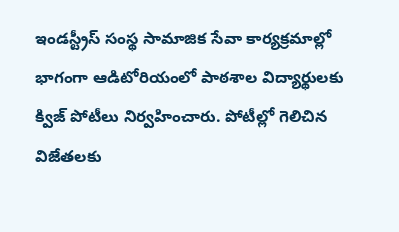ఇండస్ట్రీస్ సంస్థ సామాజిక సేవా కార్యక్రమాల్లో భాగంగా ఆడిటోరియంలో పాఠశాల విద్యార్థులకు క్విజ్ పోటీలు నిర్వహించారు. పోటీల్లో గెలిచిన విజేతలకు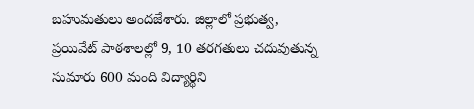బహుమతులు అందజేశారు. జిల్లాలో ప్రభుత్వ, ప్రయివేట్ పాఠశాలల్లో 9, 10 తరగతులు చదువుతున్న సుమారు 600 మంది విద్యార్థిని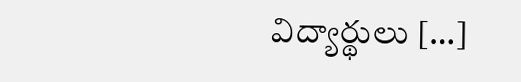విద్యార్థులు […]